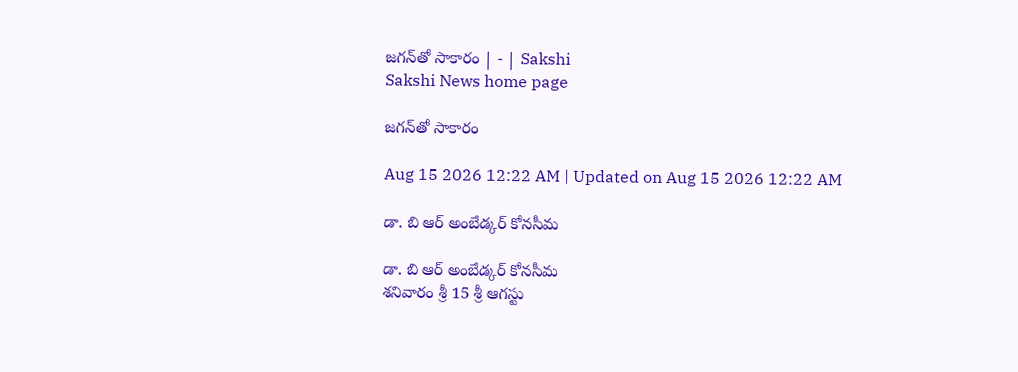జగన్‌తో సాకారం | - | Sakshi
Sakshi News home page

జగన్‌తో సాకారం

Aug 15 2026 12:22 AM | Updated on Aug 15 2026 12:22 AM

డా. బి ఆర్‌ అంబేడ్కర్‌ కోనసీమ

డా. బి ఆర్‌ అంబేడ్కర్‌ కోనసీమ
శనివారం శ్రీ 15 శ్రీ ఆగస్టు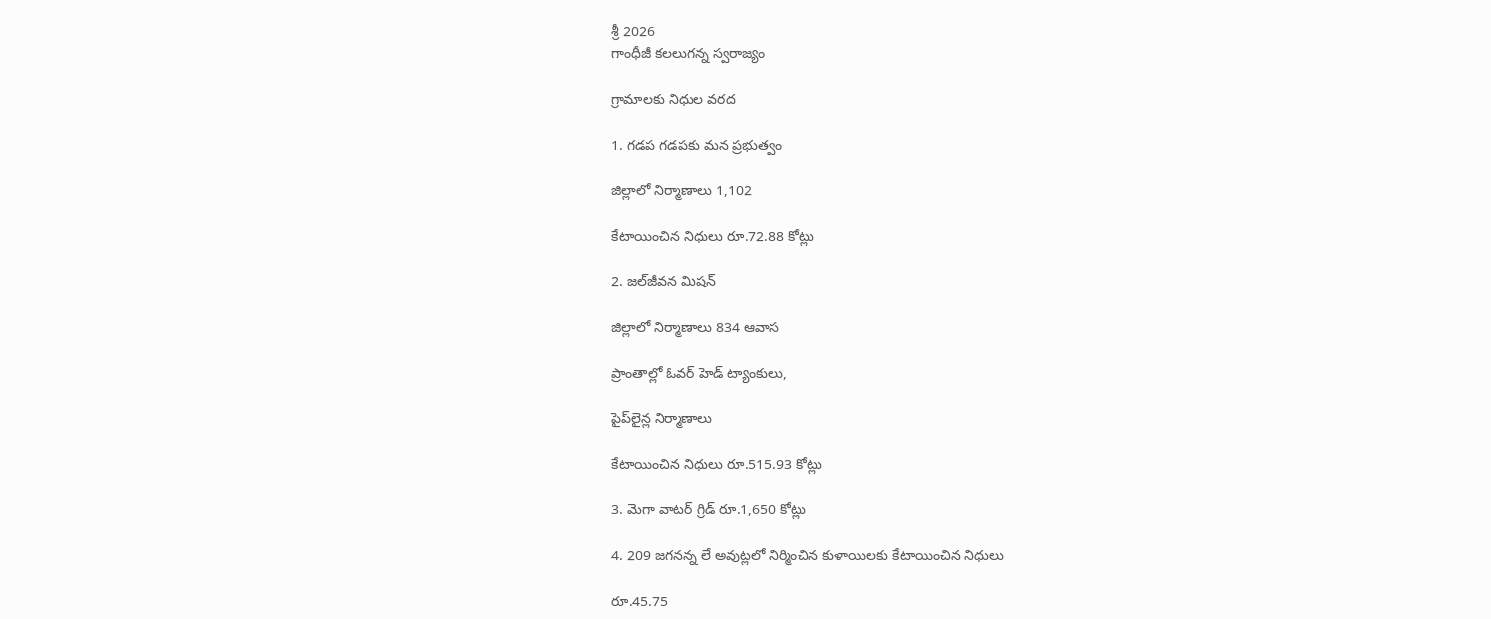శ్రీ 2026
గాంధీజీ కలలుగన్న స్వరాజ్యం

గ్రామాలకు నిధుల వరద

1. గడప గడపకు మన ప్రభుత్వం

జిల్లాలో నిర్మాణాలు 1,102

కేటాయించిన నిధులు రూ.72.88 కోట్లు

2. జల్‌జీవన మిషన్‌

జిల్లాలో నిర్మాణాలు 834 ఆవాస

ప్రాంతాల్లో ఓవర్‌ హెడ్‌ ట్యాంకులు,

పైప్‌లైన్ల నిర్మాణాలు

కేటాయించిన నిధులు రూ.515.93 కోట్లు

3. మెగా వాటర్‌ గ్రిడ్‌ రూ.1,650 కోట్లు

4. 209 జగనన్న లే అవుట్లలో నిర్మించిన కుళాయిలకు కేటాయించిన నిధులు

రూ.45.75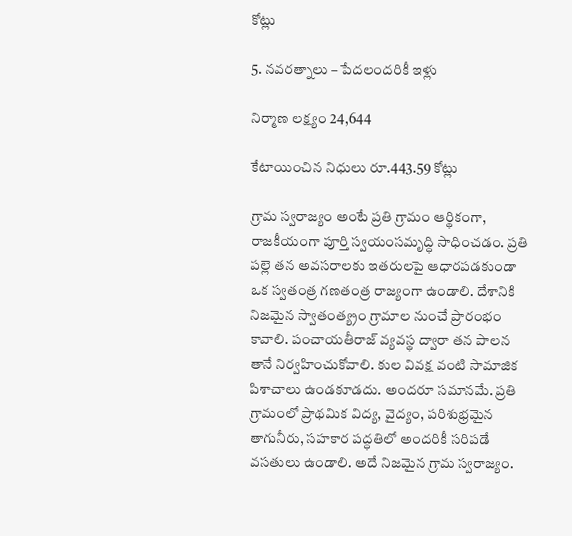కోట్లు

5. నవరత్నాలు – పేదలందరికీ ఇళ్లు

నిర్మాణ లక్ష్యం 24,644

కేటాయించిన నిధులు రూ.443.59 కోట్లు

గ్రామ స్వరాజ్యం అంటే ప్రతి గ్రామం ఆర్థికంగా, రాజకీయంగా పూర్తి స్వయంసమృద్ధి సాధించడం. ప్రతి పల్లె తన అవసరాలకు ఇతరులపై ఆధారపడకుండా ఒక స్వతంత్ర గణతంత్ర రాజ్యంగా ఉండాలి. దేశానికి నిజమైన స్వాతంత్య్రం గ్రామాల నుంచే ప్రారంభం కావాలి. పంచాయతీరాజ్‌ వ్యవస్థ ద్వారా తన పాలన తానే నిర్వహించుకోవాలి. కుల వివక్ష వంటి సామాజిక పిశాచాలు ఉండకూడదు. అందరూ సమానమే. ప్రతి గ్రామంలో ప్రాథమిక విద్య, వైద్యం, పరిశుభ్రమైన తాగునీరు, సహకార పద్ధతిలో అందరికీ సరిపడే వసతులు ఉండాలి. అదే నిజమైన గ్రామ స్వరాజ్యం.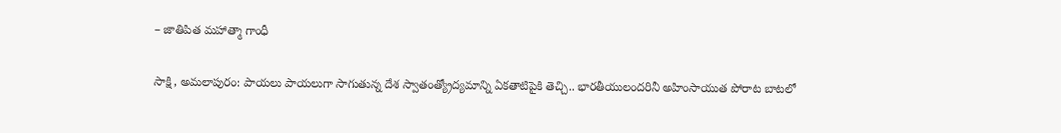– జాతిపిత మహాత్మా గాంధీ

సాక్షి, అమలాపురం: పాయలు పాయలుగా సాగుతున్న దేశ స్వాతంత్య్రోద్యమాన్ని ఏకతాటిపైకి తెచ్చి.. భారతీయులందరినీ అహింసాయుత పోరాట బాటలో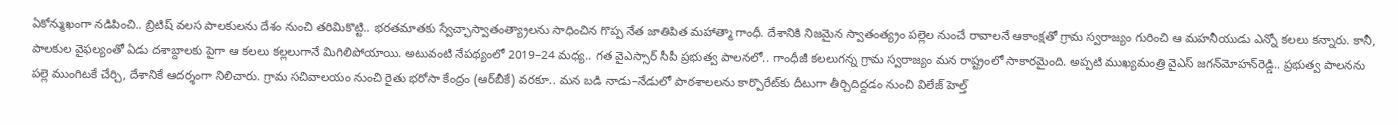ఏకోన్ముఖంగా నడిపించి.. బ్రిటిష్‌ వలస పాలకులను దేశం నుంచి తరిమికొట్టి.. భరతమాతకు స్వేచ్ఛాస్వాతంత్య్రాలను సాధించిన గొప్ప నేత జాతిపిత మహాత్మా గాంధీ. దేశానికి నిజమైన స్వాతంత్య్రం పల్లెల నుంచే రావాలనే ఆకాంక్షతో గ్రామ స్వరాజ్యం గురించి ఆ మహనీయుడు ఎన్నో కలలు కన్నారు. కానీ, పాలకుల వైఫల్యంతో ఏడు దశాబ్దాలకు పైగా ఆ కలలు కల్లలుగానే మిగిలిపోయాయి. అటువంటి నేపథ్యంలో 2019–24 మధ్య.. గత వైఎస్సార్‌ సీపీ ప్రభుత్వ పాలనలో.. గాంధీజీ కలలుగన్న గ్రామ స్వరాజ్యం మన రాష్ట్రంలో సాకారమైంది. అప్పటి ముఖ్యమంత్రి వైఎస్‌ జగన్‌మోహన్‌రెడ్డి.. ప్రభుత్వ పాలనను పల్లె ముంగిటకే చేర్చి, దేశానికే ఆదర్శంగా నిలిచారు. గ్రామ సచివాలయం నుంచి రైతు భరోసా కేంద్రం (ఆర్‌బీకే) వరకూ.. మన బడి నాడు–నేడులో పాఠశాలలను కార్పొరేట్‌కు దీటుగా తీర్చిదిద్దడం నుంచి విలేజ్‌ హెల్త్‌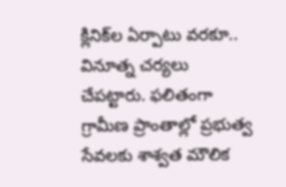క్లినిక్‌ల ఏర్పాటు వరకూ.. వినూత్న చర్యలు చేపట్టారు. ఫలితంగా గ్రామీణ ప్రాంతాల్లో ప్రభుత్వ సేవలకు శాశ్వత మౌలిక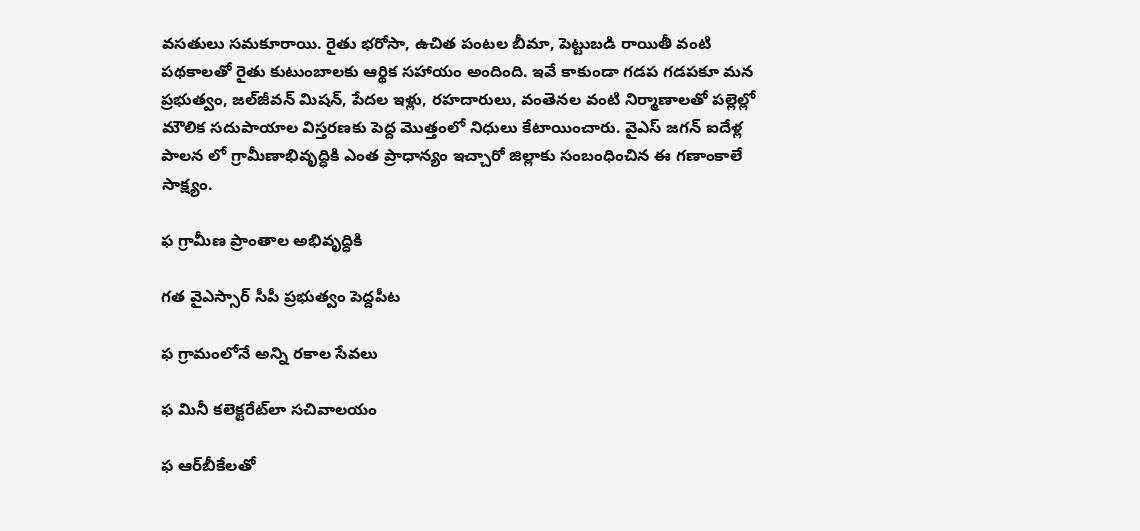వసతులు సమకూరాయి. రైతు భరోసా, ఉచిత పంటల బీమా, పెట్టుబడి రాయితీ వంటి పథకాలతో రైతు కుటుంబాలకు ఆర్థిక సహాయం అందింది. ఇవే కాకుండా గడప గడపకూ మన ప్రభుత్వం, జల్‌జీవన్‌ మిషన్‌, పేదల ఇళ్లు, రహదారులు, వంతెనల వంటి నిర్మాణాలతో పల్లెల్లో మౌలిక సదుపాయాల విస్తరణకు పెద్ద మొత్తంలో నిధులు కేటాయించారు. వైఎస్‌ జగన్‌ ఐదేళ్ల పాలన లో గ్రామీణాభివృద్ధికి ఎంత ప్రాధాన్యం ఇచ్చారో జిల్లాకు సంబంధించిన ఈ గణాంకాలే సాక్ష్యం.

ఫ గ్రామీణ ప్రాంతాల అభివృద్ధికి

గత వైఎస్సార్‌ సీపీ ప్రభుత్వం పెద్దపీట

ఫ గ్రామంలోనే అన్ని రకాల సేవలు

ఫ మినీ కలెక్టరేట్‌లా సచివాలయం

ఫ ఆర్‌బీకేలతో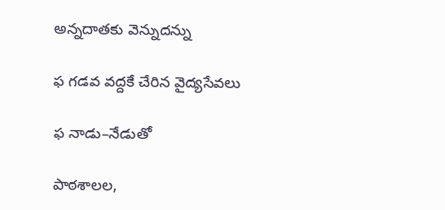అన్నదాతకు వెన్నుదన్ను

ఫ గడవ వద్దకే చేరిన వైద్యసేవలు

ఫ నాడు–నేడుతో

పాఠశాలల,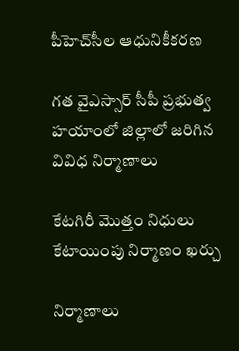పీహెచ్‌సీల ఆధునికీకరణ

గత వైఎస్సార్‌ సీపీ ప్రభుత్వ హయాంలో జిల్లాలో జరిగిన వివిధ నిర్మాణాలు

కేటగిరీ మొత్తం నిధులు కేటాయింపు నిర్మాణం ఖర్చు

నిర్మాణాలు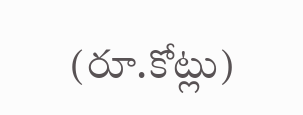(రూ.కోట్లు)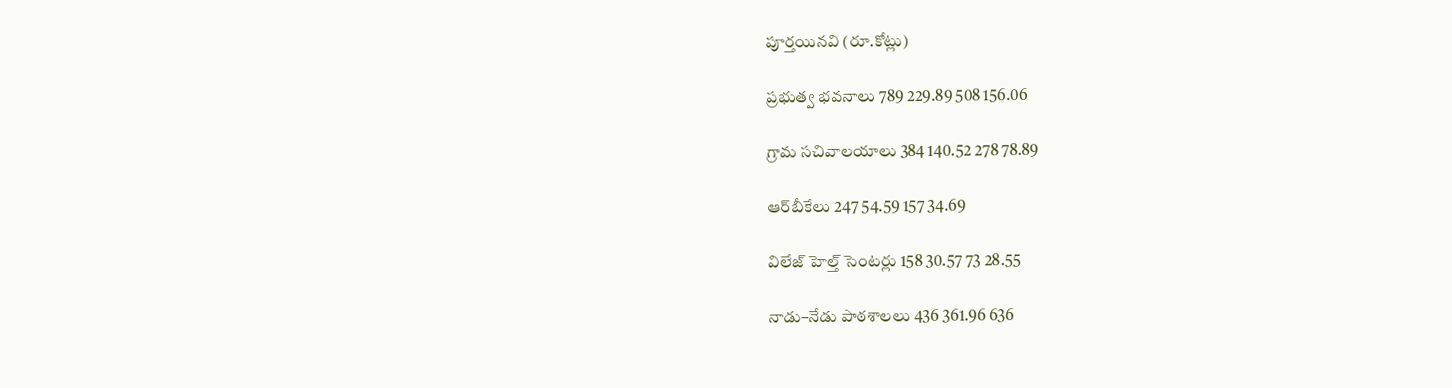పూర్తయినవి (రూ.కోట్లు)

ప్రభుత్వ భవనాలు 789 229.89 508 156.06

గ్రామ సచివాలయాలు 384 140.52 278 78.89

ఆర్‌బీకేలు 247 54.59 157 34.69

విలేజ్‌ హెల్త్‌ సెంటర్లు 158 30.57 73 28.55

నాడు–నేడు పాఠశాలలు 436 361.96 636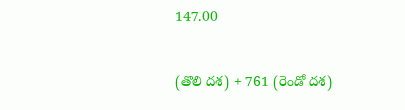147.00

(తొలి దశ) + 761 (రెండో దశ)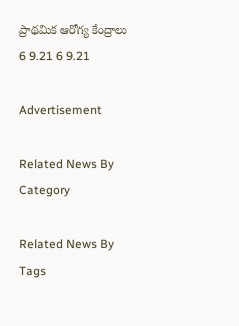ప్రాథమిక ఆరోగ్య కేంద్రాలు 6 9.21 6 9.21

Advertisement

Related News By Category

Related News By Tags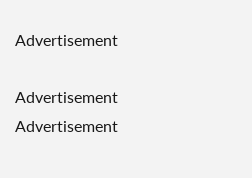Advertisement

Advertisement
Advertisement